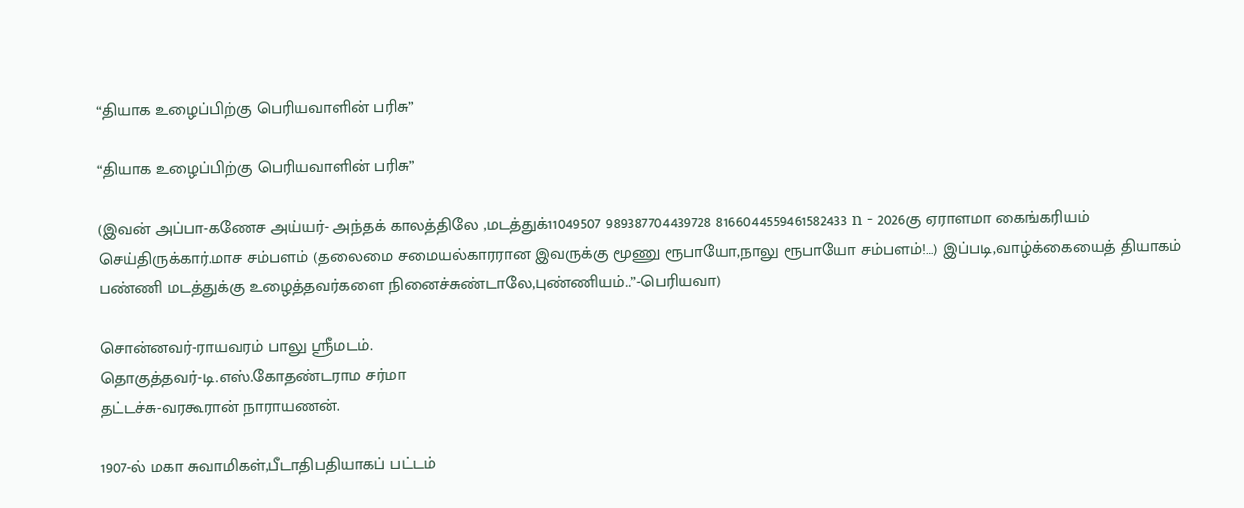“தியாக உழைப்பிற்கு பெரியவாளின் பரிசு”

“தியாக உழைப்பிற்கு பெரியவாளின் பரிசு”

(இவன் அப்பா-கணேச அய்யர்- அந்தக் காலத்திலே ,மடத்துக்11049507 989387704439728 8166044559461582433 n - 2026கு ஏராளமா கைங்கரியம் செய்திருக்கார்.மாச சம்பளம் (தலைமை சமையல்காரரான இவருக்கு மூணு ரூபாயோ,நாலு ரூபாயோ சம்பளம்!…) இப்படி,வாழ்க்கையைத் தியாகம் பண்ணி மடத்துக்கு உழைத்தவர்களை நினைச்சுண்டாலே,புண்ணியம்..”-பெரியவா)

சொன்னவர்-ராயவரம் பாலு ஸ்ரீமடம்.
தொகுத்தவர்-டி.எஸ்.கோதண்டராம சர்மா
தட்டச்சு-வரகூரான் நாராயணன்.

1907-ல் மகா சுவாமிகள்,பீடாதிபதியாகப் பட்டம்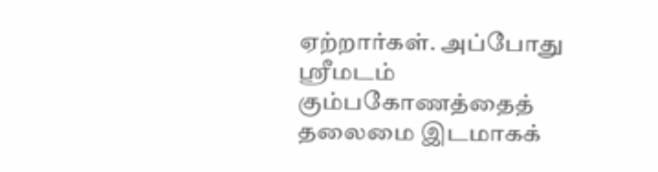ஏற்றார்கள். அப்போது ஸ்ரீமடம் கும்பகோணத்தைத் தலைமை இடமாகக்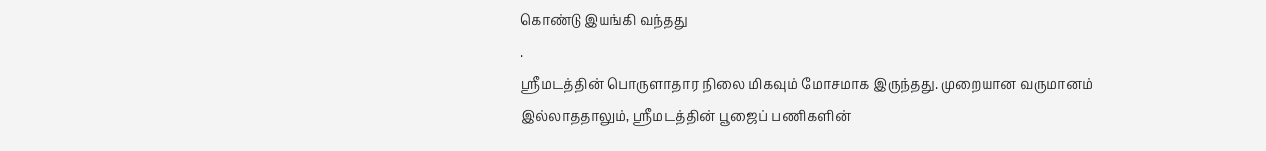கொண்டு இயங்கி வந்தது
.
ஸ்ரீமடத்தின் பொருளாதார நிலை மிகவும் மோசமாக இருந்தது. முறையான வருமானம் இல்லாததாலும், ஸ்ரீமடத்தின் பூஜைப் பணிகளின்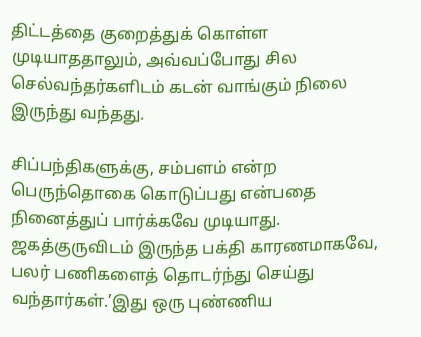திட்டத்தை குறைத்துக் கொள்ள முடியாததாலும், அவ்வப்போது சில செல்வந்தர்களிடம் கடன் வாங்கும் நிலை இருந்து வந்தது.

சிப்பந்திகளுக்கு, சம்பளம் என்ற பெருந்தொகை கொடுப்பது என்பதை நினைத்துப் பார்க்கவே முடியாது. ஜகத்குருவிடம் இருந்த பக்தி காரணமாகவே, பலர் பணிகளைத் தொடர்ந்து செய்து வந்தார்கள்.’இது ஒரு புண்ணிய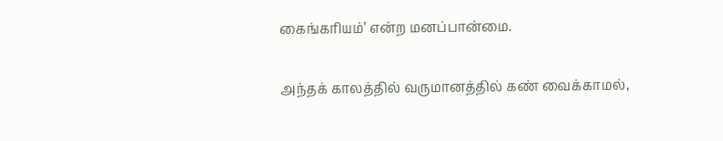கைங்கரியம்’ என்ற மனப்பான்மை.

அந்தக் காலத்தில் வருமானத்தில் கண் வைக்காமல்,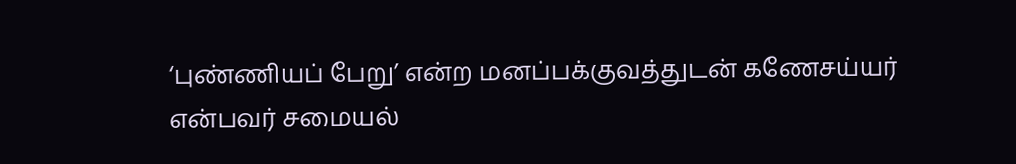‘புண்ணியப் பேறு’ என்ற மனப்பக்குவத்துடன் கணேசய்யர் என்பவர் சமையல்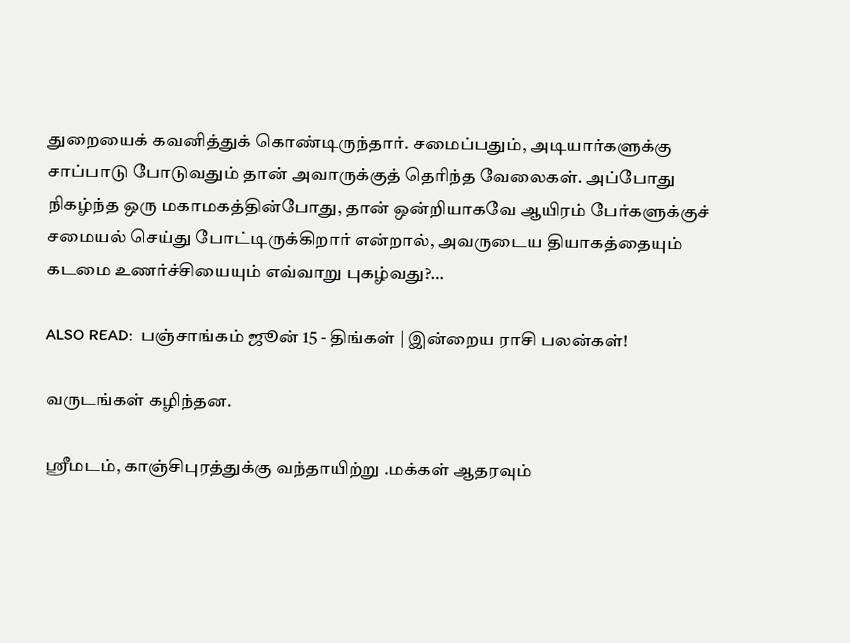துறையைக் கவனித்துக் கொண்டிருந்தார். சமைப்பதும், அடியார்களுக்கு சாப்பாடு போடுவதும் தான் அவாருக்குத் தெரிந்த வேலைகள். அப்போது நிகழ்ந்த ஒரு மகாமகத்தின்போது, தான் ஒன்றியாகவே ஆயிரம் பேர்களுக்குச் சமையல் செய்து போட்டிருக்கிறார் என்றால், அவருடைய தியாகத்தையும் கடமை உணர்ச்சியையும் எவ்வாறு புகழ்வது?…

ALSO READ:  பஞ்சாங்கம் ஜூன் 15 - திங்கள் | இன்றைய ராசி பலன்கள்!

வருடங்கள் கழிந்தன.

ஸ்ரீமடம், காஞ்சிபுரத்துக்கு வந்தாயிற்று .மக்கள் ஆதரவும்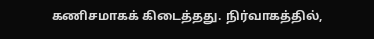கணிசமாகக் கிடைத்தது. நிர்வாகத்தில்,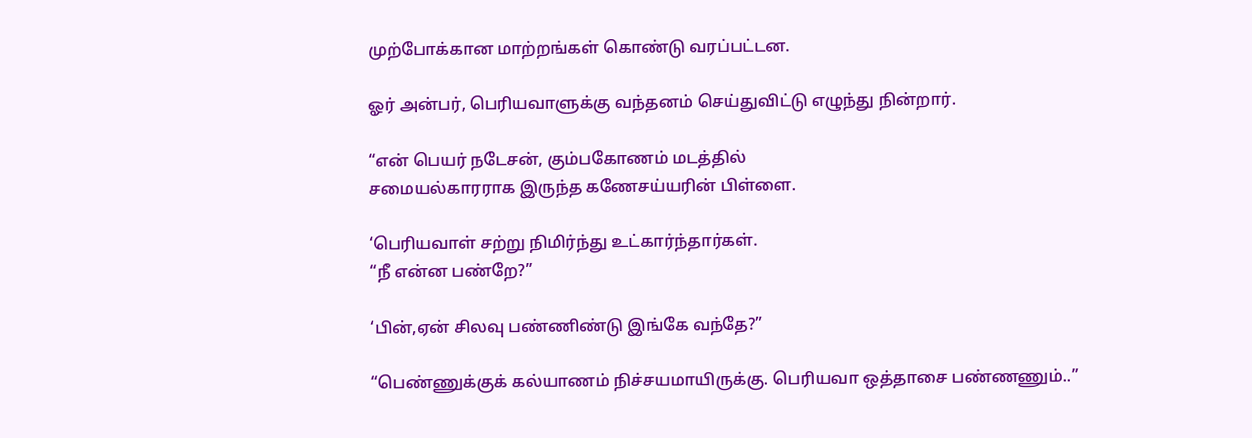முற்போக்கான மாற்றங்கள் கொண்டு வரப்பட்டன.

ஓர் அன்பர், பெரியவாளுக்கு வந்தனம் செய்துவிட்டு எழுந்து நின்றார்.

“என் பெயர் நடேசன், கும்பகோணம் மடத்தில்
சமையல்காரராக இருந்த கணேசய்யரின் பிள்ளை.

‘பெரியவாள் சற்று நிமிர்ந்து உட்கார்ந்தார்கள்.
“நீ என்ன பண்றே?”

‘பின்,ஏன் சிலவு பண்ணிண்டு இங்கே வந்தே?”

“பெண்ணுக்குக் கல்யாணம் நிச்சயமாயிருக்கு. பெரியவா ஒத்தாசை பண்ணணும்..”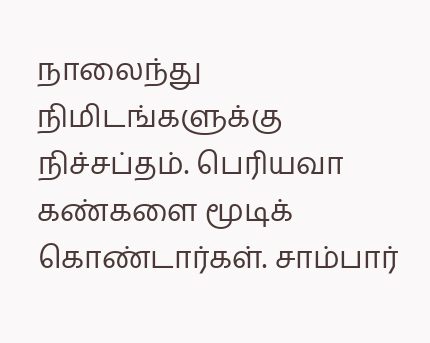நாலைந்து நிமிடங்களுக்கு நிச்சப்தம். பெரியவா கண்களை மூடிக் கொண்டார்கள். சாம்பார்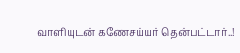வாளியுடன் கணேசய்யர் தென்பட்டார்..!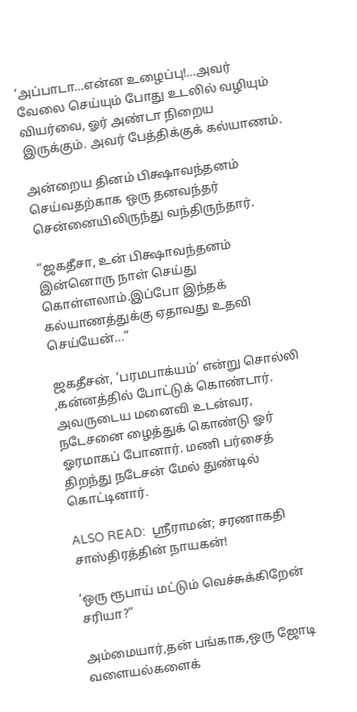‘அப்பாடா…என்ன உழைப்பு!…அவர் வேலை செய்யும் போது உடலில் வழியும் வியர்வை, ஓர் அண்டா நிறைய இருக்கும். அவர் பேத்திக்குக் கல்யாணம்.

அன்றைய தினம் பிக்ஷாவந்தனம் செய்வதற்காக ஒரு தனவந்தர் சென்னையிலிருந்து வந்திருந்தார்.

“ஜகதீசா, உன் பிக்ஷாவந்தனம் இன்னொரு நாள் செய்து கொள்ளலாம்.இப்போ இந்தக் கல்யாணத்துக்கு ஏதாவது உதவி செய்யேன்…”

ஜகதீசன், ‘பரமபாக்யம்’ என்று சொல்லி ,கன்னத்தில் போட்டுக் கொண்டார். அவருடைய மனைவி உடன்வர, நடேசனை ழைத்துக் கொண்டு ஓர் ஓரமாகப் போனார். மணி பர்சைத் திறந்து நடேசன் மேல் துண்டில் கொட்டினார்.

ALSO READ:  ஸ்ரீராமன்; சரணாகதி சாஸ்திரத்தின் நாயகன்!

‘ஒரு ரூபாய் மட்டும் வெச்சுக்கிறேன் சரியா?”

அம்மையார்,தன் பங்காக,ஒரு ஜோடி வளையல்களைக்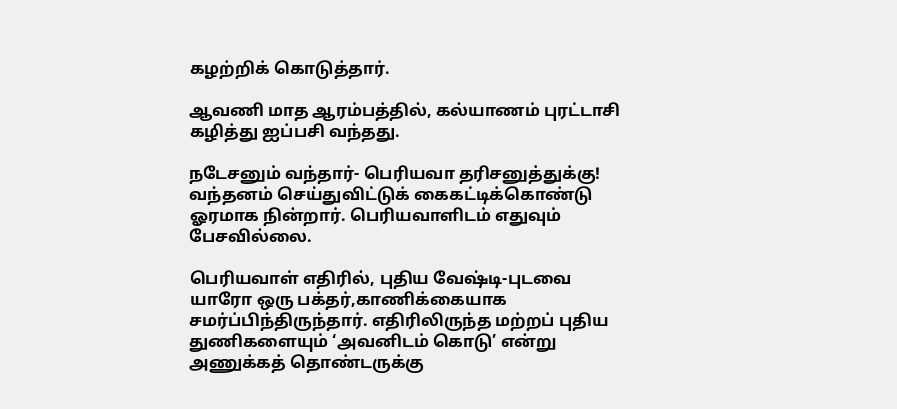கழற்றிக் கொடுத்தார்.

ஆவணி மாத ஆரம்பத்தில், கல்யாணம் புரட்டாசி கழித்து ஐப்பசி வந்தது.

நடேசனும் வந்தார்- பெரியவா தரிசனுத்துக்கு! வந்தனம் செய்துவிட்டுக் கைகட்டிக்கொண்டு ஓரமாக நின்றார். பெரியவாளிடம் எதுவும் பேசவில்லை.

பெரியவாள் எதிரில், புதிய வேஷ்டி-புடவை யாரோ ஒரு பக்தர்,காணிக்கையாக சமர்ப்பிந்திருந்தார். எதிரிலிருந்த மற்றப் புதிய துணிகளையும் ‘அவனிடம் கொடு’ என்று அணுக்கத் தொண்டருக்கு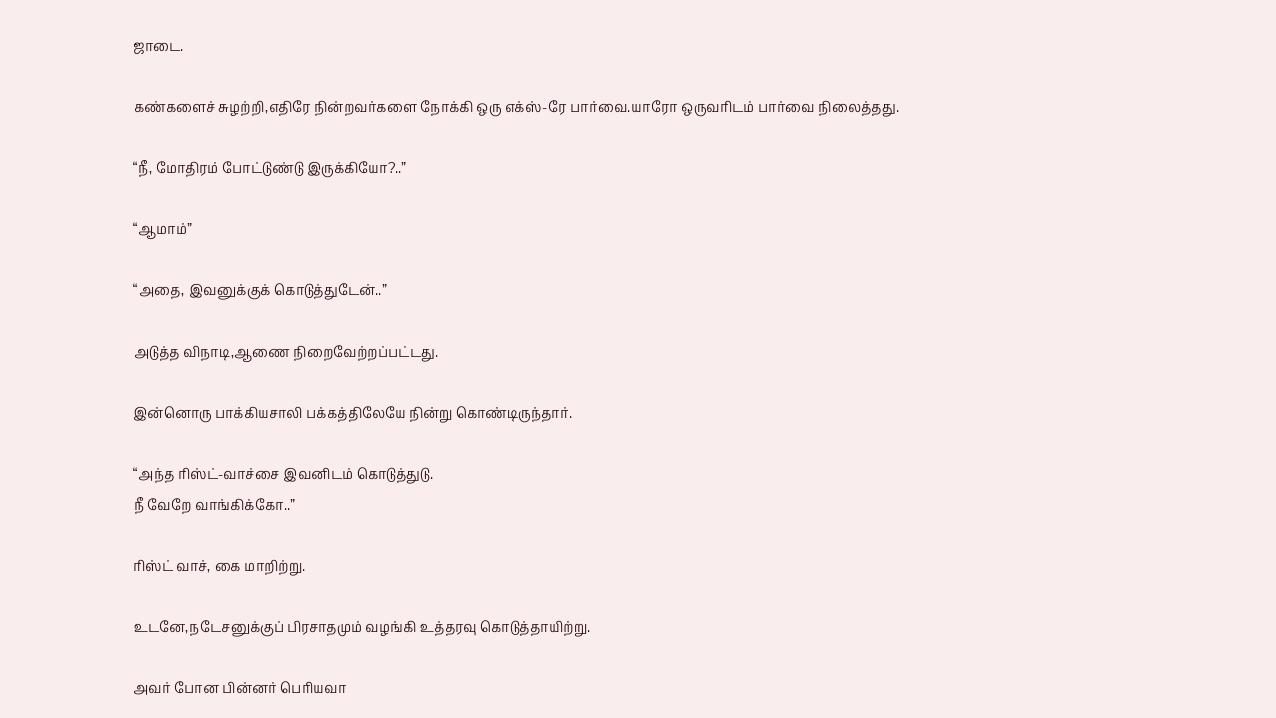ஜாடை.

கண்களைச் சுழற்றி,எதிரே நின்றவர்களை நோக்கி ஒரு எக்ஸ்-ரே பார்வை.யாரோ ஒருவரிடம் பார்வை நிலைத்தது.

“நீ, மோதிரம் போட்டுண்டு இருக்கியோ?..”

“ஆமாம்”

“அதை, இவனுக்குக் கொடுத்துடேன்..”

அடுத்த விநாடி,ஆணை நிறைவேற்றப்பட்டது.

இன்னொரு பாக்கியசாலி பக்கத்திலேயே நின்று கொண்டிருந்தார்.

“அந்த ரிஸ்ட்-வாச்சை இவனிடம் கொடுத்துடு.
நீ வேறே வாங்கிக்கோ..”

ரிஸ்ட் வாச், கை மாறிற்று.

உடனே,நடேசனுக்குப் பிரசாதமும் வழங்கி உத்தரவு கொடுத்தாயிற்று.

அவர் போன பின்னர் பெரியவா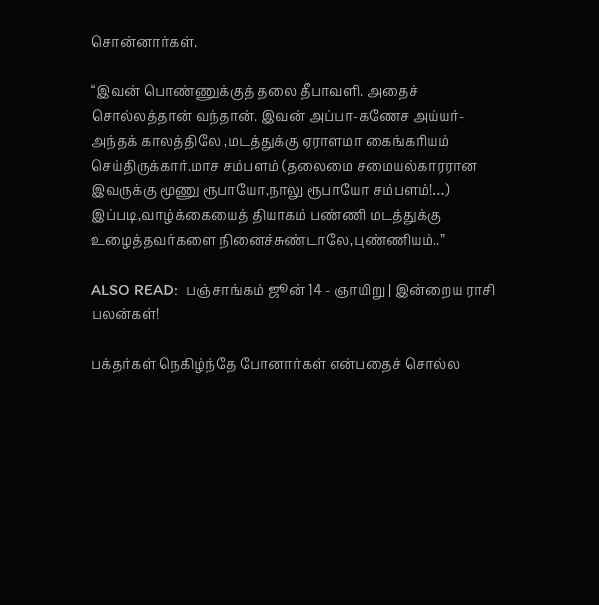சொன்னார்கள்.

“இவன் பொண்ணுக்குத் தலை தீபாவளி. அதைச் சொல்லத்தான் வந்தான். இவன் அப்பா-கணேச அய்யர்- அந்தக் காலத்திலே ,மடத்துக்கு ஏராளமா கைங்கரியம் செய்திருக்கார்.மாச சம்பளம் (தலைமை சமையல்காரரான இவருக்கு மூணு ரூபாயோ,நாலு ரூபாயோ சம்பளம்!…)
இப்படி,வாழ்க்கையைத் தியாகம் பண்ணி மடத்துக்கு உழைத்தவர்களை நினைச்சுண்டாலே,புண்ணியம்..”

ALSO READ:  பஞ்சாங்கம் ஜூன் 14 - ஞாயிறு | இன்றைய ராசி பலன்கள்!

பக்தர்கள் நெகிழ்ந்தே போனார்கள் என்பதைச் சொல்ல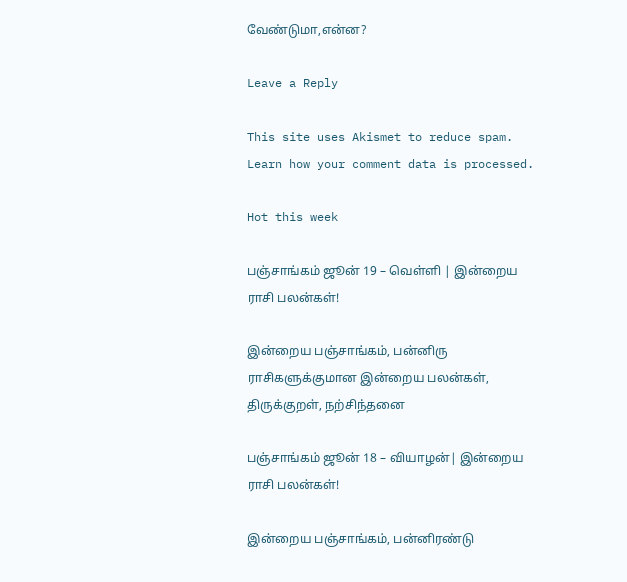வேண்டுமா,என்ன?

Leave a Reply

This site uses Akismet to reduce spam. Learn how your comment data is processed.

Hot this week

பஞ்சாங்கம் ஜூன் 19 – வெள்ளி | இன்றைய ராசி பலன்கள்!

இன்றைய பஞ்சாங்கம், பன்னிரு ராசிகளுக்குமான இன்றைய பலன்கள், திருக்குறள், நற்சிந்தனை

பஞ்சாங்கம் ஜூன் 18 – வியாழன்| இன்றைய ராசி பலன்கள்!

இன்றைய பஞ்சாங்கம், பன்னிரண்டு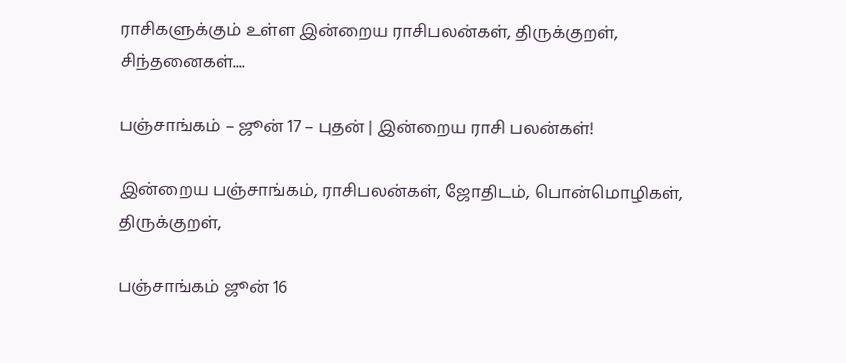ராசிகளுக்கும் உள்ள இன்றைய ராசிபலன்கள், திருக்குறள், சிந்தனைகள்....

பஞ்சாங்கம் – ஜூன் 17 – புதன் | இன்றைய ராசி பலன்கள்!

இன்றைய பஞ்சாங்கம், ராசிபலன்கள், ஜோதிடம், பொன்மொழிகள், திருக்குறள்,

பஞ்சாங்கம் ஜூன் 16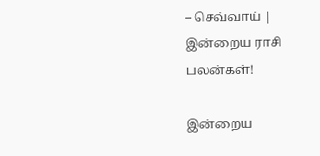– செவ்வாய் | இன்றைய ராசி பலன்கள்!

இன்றைய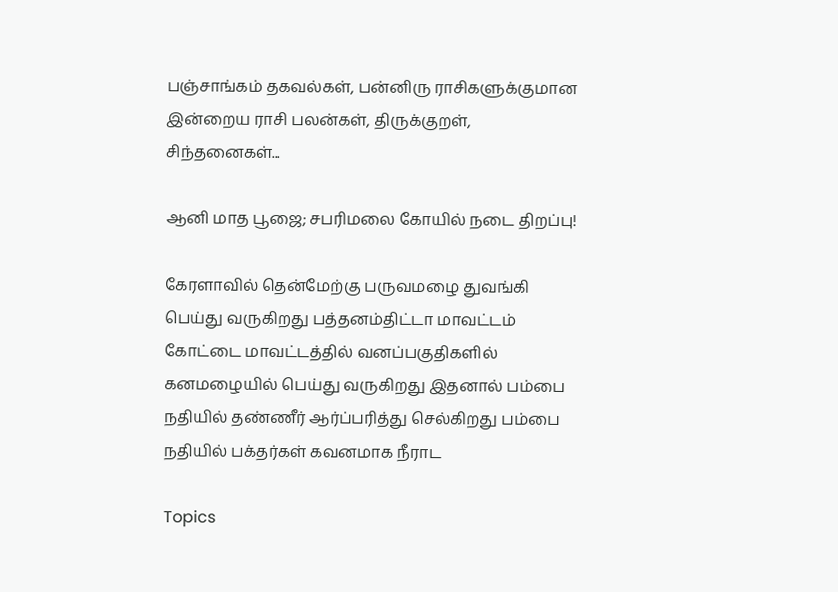பஞ்சாங்கம் தகவல்கள், பன்னிரு ராசிகளுக்குமான இன்றைய ராசி பலன்கள், திருக்குறள், சிந்தனைகள்...

ஆனி மாத பூஜை; சபரிமலை கோயில் நடை திறப்பு!

கேரளாவில் தென்மேற்கு பருவமழை துவங்கி பெய்து வருகிறது பத்தனம்திட்டா மாவட்டம் கோட்டை மாவட்டத்தில் வனப்பகுதிகளில் கனமழையில் பெய்து வருகிறது இதனால் பம்பை நதியில் தண்ணீர் ஆர்ப்பரித்து செல்கிறது பம்பை நதியில் பக்தர்கள் கவனமாக நீராட

Topics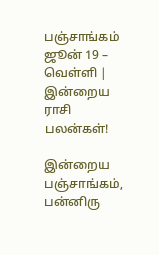பஞ்சாங்கம் ஜூன் 19 – வெள்ளி | இன்றைய ராசி பலன்கள்!

இன்றைய பஞ்சாங்கம், பன்னிரு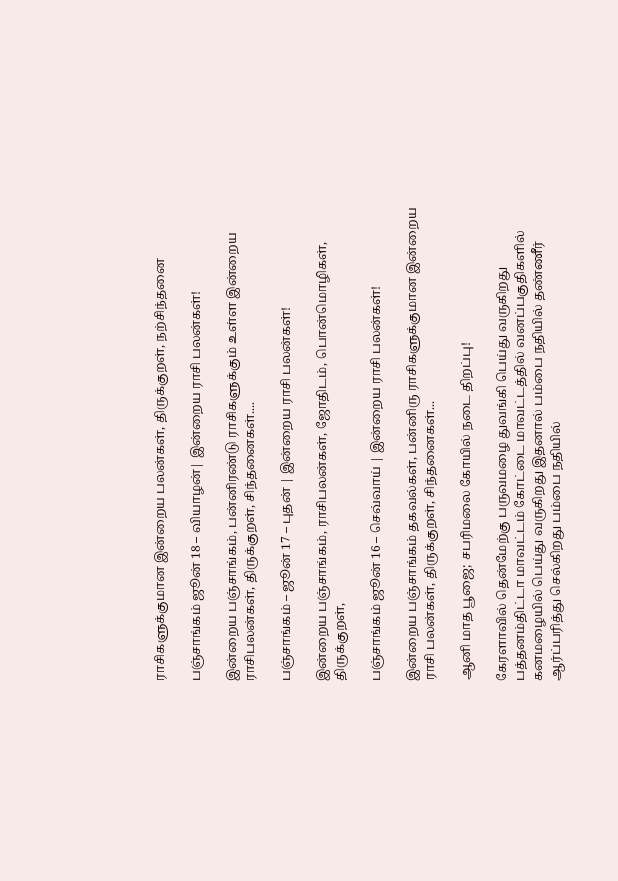ராசிகளுக்குமான இன்றைய பலன்கள், திருக்குறள், நற்சிந்தனை

பஞ்சாங்கம் ஜூன் 18 – வியாழன்| இன்றைய ராசி பலன்கள்!

இன்றைய பஞ்சாங்கம், பன்னிரண்டு ராசிகளுக்கும் உள்ள இன்றைய ராசிபலன்கள், திருக்குறள், சிந்தனைகள்....

பஞ்சாங்கம் – ஜூன் 17 – புதன் | இன்றைய ராசி பலன்கள்!

இன்றைய பஞ்சாங்கம், ராசிபலன்கள், ஜோதிடம், பொன்மொழிகள், திருக்குறள்,

பஞ்சாங்கம் ஜூன் 16 – செவ்வாய் | இன்றைய ராசி பலன்கள்!

இன்றைய பஞ்சாங்கம் தகவல்கள், பன்னிரு ராசிகளுக்குமான இன்றைய ராசி பலன்கள், திருக்குறள், சிந்தனைகள்...

ஆனி மாத பூஜை; சபரிமலை கோயில் நடை திறப்பு!

கேரளாவில் தென்மேற்கு பருவமழை துவங்கி பெய்து வருகிறது பத்தனம்திட்டா மாவட்டம் கோட்டை மாவட்டத்தில் வனப்பகுதிகளில் கனமழையில் பெய்து வருகிறது இதனால் பம்பை நதியில் தண்ணீர் ஆர்ப்பரித்து செல்கிறது பம்பை நதியில்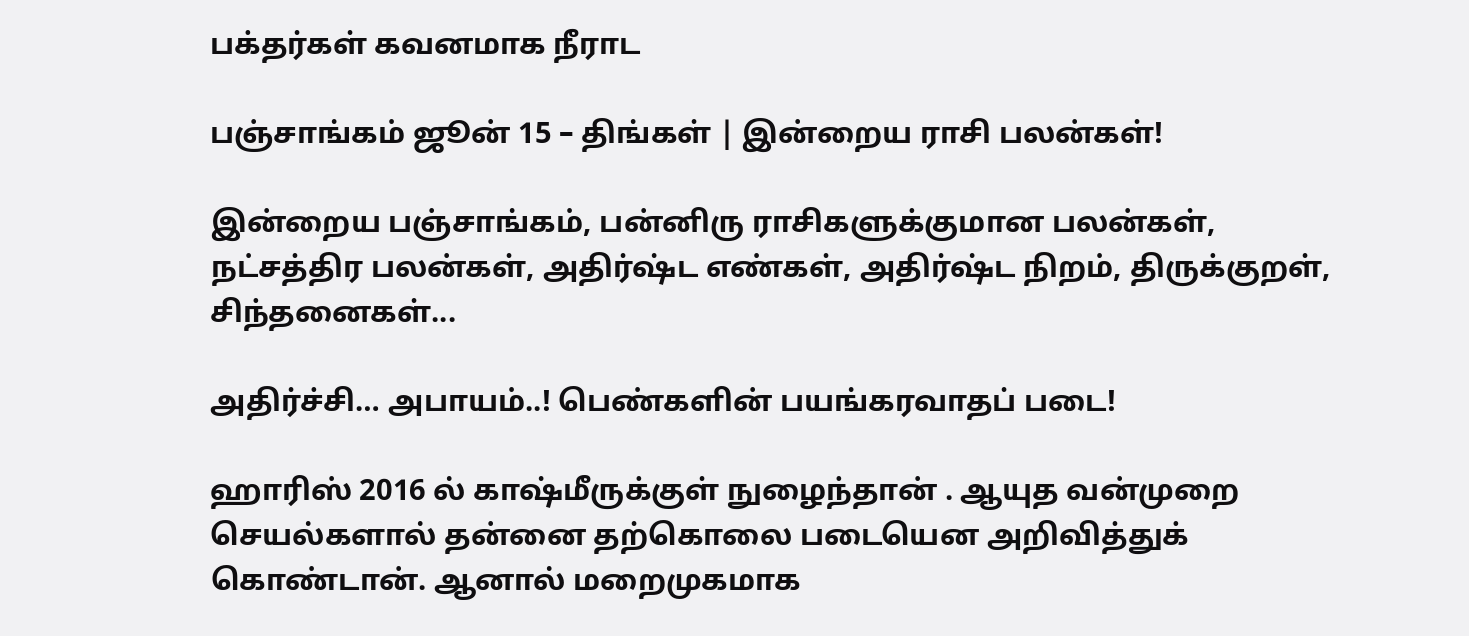பக்தர்கள் கவனமாக நீராட

பஞ்சாங்கம் ஜூன் 15 – திங்கள் | இன்றைய ராசி பலன்கள்!

இன்றைய பஞ்சாங்கம், பன்னிரு ராசிகளுக்குமான பலன்கள், நட்சத்திர பலன்கள், அதிர்ஷ்ட எண்கள், அதிர்ஷ்ட நிறம், திருக்குறள், சிந்தனைகள்...

அதிர்ச்சி… அபாயம்..! பெண்களின் பயங்கரவாதப் படை!

ஹாரிஸ் 2016 ல் காஷ்மீருக்குள் நுழைந்தான் . ஆயுத வன்முறை செயல்களால் தன்னை தற்கொலை படையென அறிவித்துக் கொண்டான். ஆனால் மறைமுகமாக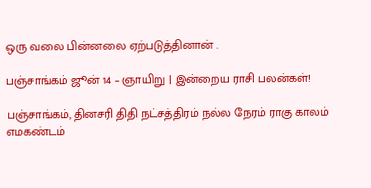ஒரு வலை பின்னலை ஏற்படுத்தினான் .

பஞ்சாங்கம் ஜூன் 14 – ஞாயிறு | இன்றைய ராசி பலன்கள்!

பஞ்சாங்கம், தினசரி திதி நட்சத்திரம் நல்ல நேரம் ராகு காலம் எமகண்டம்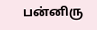பன்னிரு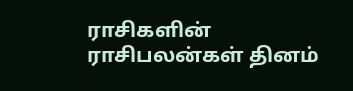ராசிகளின் ராசிபலன்கள் தினம்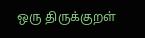ஒரு திருக்குறள்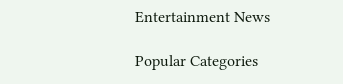Entertainment News

Popular Categories